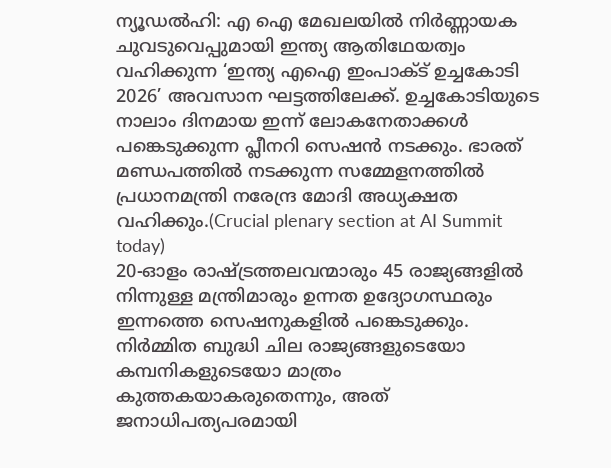ന്യൂഡൽഹി: എ ഐ മേഖലയിൽ നിർണ്ണായക ചുവടുവെപ്പുമായി ഇന്ത്യ ആതിഥേയത്വം വഹിക്കുന്ന ‘ഇന്ത്യ എഐ ഇംപാക്ട് ഉച്ചകോടി 2026’ അവസാന ഘട്ടത്തിലേക്ക്. ഉച്ചകോടിയുടെ നാലാം ദിനമായ ഇന്ന് ലോകനേതാക്കൾ പങ്കെടുക്കുന്ന പ്ലീനറി സെഷൻ നടക്കും. ഭാരത് മണ്ഡപത്തിൽ നടക്കുന്ന സമ്മേളനത്തിൽ പ്രധാനമന്ത്രി നരേന്ദ്ര മോദി അധ്യക്ഷത വഹിക്കും.(Crucial plenary section at AI Summit today)
20-ഓളം രാഷ്ട്രത്തലവന്മാരും 45 രാജ്യങ്ങളിൽ നിന്നുള്ള മന്ത്രിമാരും ഉന്നത ഉദ്യോഗസ്ഥരും ഇന്നത്തെ സെഷനുകളിൽ പങ്കെടുക്കും. നിർമ്മിത ബുദ്ധി ചില രാജ്യങ്ങളുടെയോ കമ്പനികളുടെയോ മാത്രം കുത്തകയാകരുതെന്നും, അത് ജനാധിപത്യപരമായി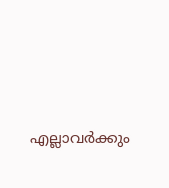എല്ലാവർക്കും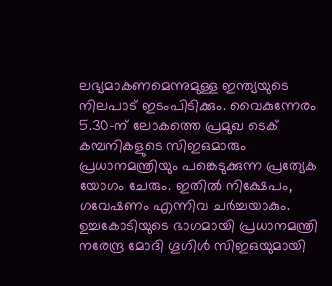ലഭ്യമാകണമെന്നുമുള്ള ഇന്ത്യയുടെ നിലപാട് ഇടംപിടിക്കും. വൈകുന്നേരം 5.30-ന് ലോകത്തെ പ്രമുഖ ടെക് കമ്പനികളുടെ സിഇഒമാരും പ്രധാനമന്ത്രിയും പങ്കെടുക്കുന്ന പ്രത്യേക യോഗം ചേരും. ഇതിൽ നിക്ഷേപം, ഗവേഷണം എന്നിവ ചർച്ചയാകും.
ഉച്ചകോടിയുടെ ഭാഗമായി പ്രധാനമന്ത്രി നരേന്ദ്ര മോദി ഗൂഗിൾ സിഇഒയുമായി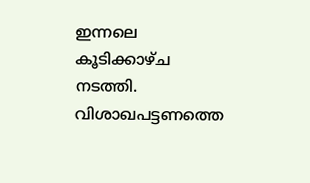ഇന്നലെ കൂടിക്കാഴ്ച നടത്തി. വിശാഖപട്ടണത്തെ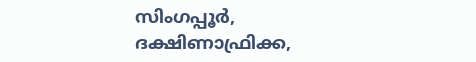സിംഗപ്പൂർ, ദക്ഷിണാഫ്രിക്ക,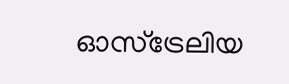ഓസ്ട്രേലിയ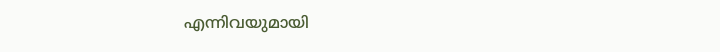എന്നിവയുമായി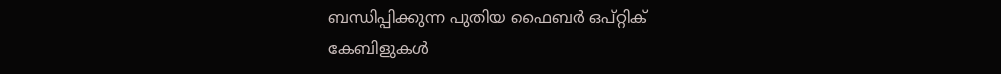ബന്ധിപ്പിക്കുന്ന പുതിയ ഫൈബർ ഒപ്റ്റിക് കേബിളുകൾ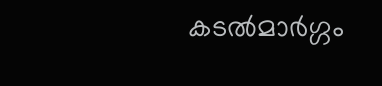കടൽമാർഗ്ഗം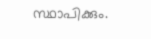സ്ഥാപിക്കും.